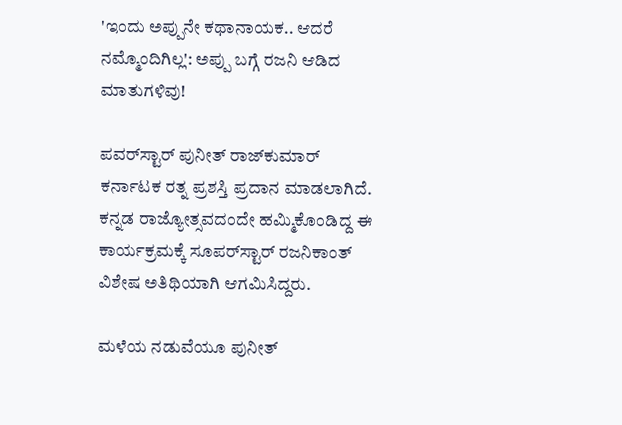'ಇಂದು ಅಪ್ಪುನೇ ಕಥಾನಾಯಕ.. ಆದರೆ ನಮ್ಮೊಂದಿಗಿಲ್ಲ': ಅಪ್ಪು ಬಗ್ಗೆ ರಜನಿ ಆಡಿದ ಮಾತುಗಳಿವು!

ಪವರ್‌ಸ್ಟಾರ್ ಪುನೀತ್‌ ರಾಜ್‌ಕುಮಾರ್ ಕರ್ನಾಟಕ ರತ್ನ ಪ್ರಶಸ್ತಿ ಪ್ರದಾನ ಮಾಡಲಾಗಿದೆ. ಕನ್ನಡ ರಾಜ್ಯೋತ್ಸವದಂದೇ ಹಮ್ಮಿಕೊಂಡಿದ್ದ ಈ ಕಾರ್ಯಕ್ರಮಕ್ಕೆ ಸೂಪರ್‌ಸ್ಟಾರ್ ರಜನಿಕಾಂತ್ ವಿಶೇಷ ಅತಿಥಿಯಾಗಿ ಆಗಮಿಸಿದ್ದರು.

ಮಳೆಯ ನಡುವೆಯೂ ಪುನೀತ್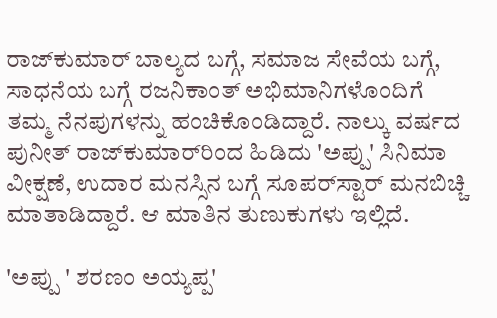ರಾಜ್‌ಕುಮಾರ್ ಬಾಲ್ಯದ ಬಗ್ಗೆ, ಸಮಾಜ ಸೇವೆಯ ಬಗ್ಗೆ, ಸಾಧನೆಯ ಬಗ್ಗೆ ರಜನಿಕಾಂತ್ ಅಭಿಮಾನಿಗಳೊಂದಿಗೆ ತಮ್ಮ ನೆನಪುಗಳನ್ನು ಹಂಚಿಕೊಂಡಿದ್ದಾರೆ. ನಾಲ್ಕು ವರ್ಷದ ಪುನೀತ್ ರಾಜ್‌ಕುಮಾರ್‌ರಿಂದ ಹಿಡಿದು 'ಅಪ್ಪು' ಸಿನಿಮಾ ವೀಕ್ಷಣೆ, ಉದಾರ ಮನಸ್ಸಿನ ಬಗ್ಗೆ ಸೂಪರ್‌ಸ್ಟಾರ್ ಮನಬಿಚ್ಚಿ ಮಾತಾಡಿದ್ದಾರೆ. ಆ ಮಾತಿನ ತುಣುಕುಗಳು ಇಲ್ಲಿದೆ.

'ಅಪ್ಪು ' ಶರಣಂ ಅಯ್ಯಪ್ಪ'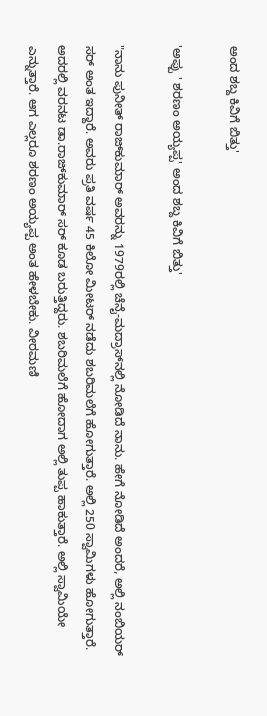ಅಂದ ಶಬ್ದ ಕಿವಿಗೆ ಬಿತ್ತು'

'ಅಪ್ಪು ' ಶರಣಂ ಅಯ್ಯಪ್ಪ' ಅಂದ ಶಬ್ದ ಕಿವಿಗೆ ಬಿತ್ತು'

"ನಾನು ಪುನೀತ್ ರಾಜ್‌ಕುಮಾರ್ ಅವರನ್ನು 1979ರಲ್ಲಿ ಚೆನೈ-ಮದ್ರಾಸ್‌ನಲ್ಲಿ ನೋಡಿದೆ ನಾನು. ಹೇಗೆ ನೋಡಿದೆ ಅಂದರೆ, ಅಲ್ಲಿ ನಂಬಿಯರ್ ಸರ್ ಅಂತ ಇದ್ದಾರೆ. ಅವರು ಪ್ರತಿ ವರ್ಷ 45 ಕಿಲೋ ಮೀಟರ್ ನಡೆದು ಶಬರಿಮಲೆಗೆ ಹೋಗುತ್ತಾರೆ. ಅಲ್ಲಿ 250 ಸ್ವಾಮಿಗಳು ಹೋಗುತ್ತಾರೆ. ಅದರಲ್ಲಿ ವರನಟ ಡಾ.ರಾಜ್‌ಕುಮಾರ್ ಸರ್ ಕೂಡ ಬರುತ್ತಿದ್ದರು. ಶಬರಿಮಲೆಗೆ ಹೋದಾಗ ಅಲ್ಲಿ ತುಪ್ಪ ಹಾಕುತ್ತಾರೆ. ಅಲ್ಲಿ ಸ್ವಾಮಿಯೇ ಎನ್ನುತ್ತಾರೆ. ಆಗ ಎಲ್ಲರೂ ಶರಣಂ ಅಯ್ಯಪ್ಪ ಅಂತ ಹೇಳಬೇಕು. ವೀರಮಣಿ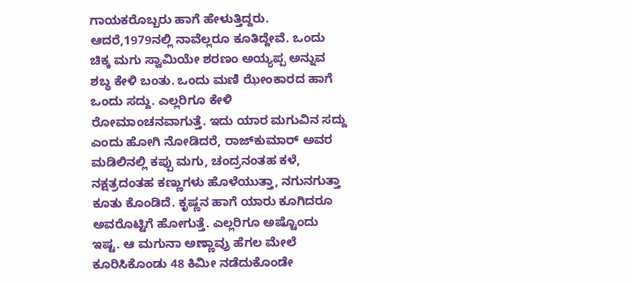ಗಾಯಕರೊಬ್ಬರು ಹಾಗೆ ಹೇಳುತ್ತಿದ್ದರು. ಆದರೆ,1979ನಲ್ಲಿ ನಾವೆಲ್ಲರೂ ಕೂತಿದ್ದೇವೆ. ಒಂದು ಚಿಕ್ಕ ಮಗು ಸ್ವಾಮಿಯೇ ಶರಣಂ ಅಯ್ಯಪ್ಪ ಅನ್ನುವ ಶಬ್ಧ ಕೇಳಿ ಬಂತು. ಒಂದು ಮಣಿ ಝೇಂಕಾರದ ಹಾಗೆ ಒಂದು ಸದ್ದು. ಎಲ್ಲರಿಗೂ ಕೇಳಿ ರೋಮಾಂಚನವಾಗುತ್ತೆ. ಇದು ಯಾರ ಮಗುವಿನ ಸದ್ದು ಎಂದು ಹೋಗಿ ನೋಡಿದರೆ, ರಾಜ್‌ಕುಮಾರ್ ಅವರ ಮಡಿಲಿನಲ್ಲಿ ಕಪ್ಪು ಮಗು, ಚಂದ್ರನಂತಹ ಕಳೆ, ನಕ್ಷತ್ರದಂತಹ ಕಣ್ಣುಗಳು ಹೊಳೆಯುತ್ತಾ, ನಗುನಗುತ್ತಾ ಕೂತು ಕೊಂಡಿದೆ. ಕೃಷ್ಣನ ಹಾಗೆ ಯಾರು ಕೂಗಿದರೂ ಅವರೊಟ್ಟಿಗೆ ಹೋಗುತ್ತೆ. ಎಲ್ಲರಿಗೂ ಅಷ್ಟೊಂದು ಇಷ್ಟ. ಆ ಮಗುನಾ ಅಣ್ಣಾವ್ರು ಹೆಗಲ ಮೇಲೆ ಕೂರಿಸಿಕೊಂಡು 48 ಕಿಮೀ ನಡೆದುಕೊಂಡೇ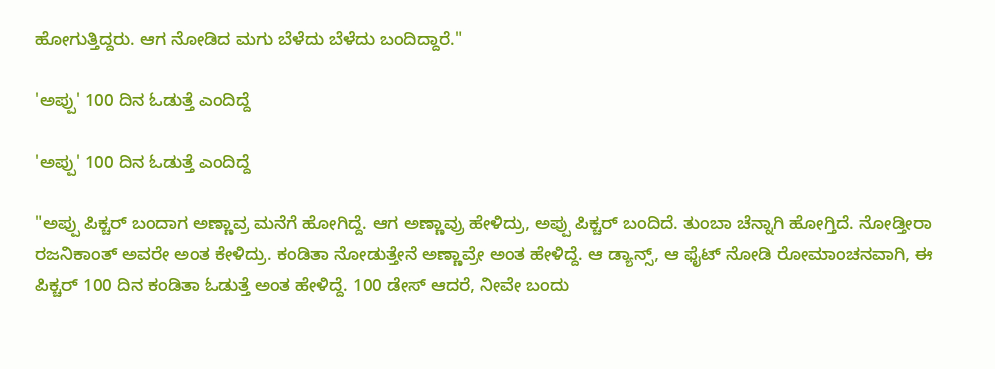ಹೋಗುತ್ತಿದ್ದರು. ಆಗ ನೋಡಿದ ಮಗು ಬೆಳೆದು ಬೆಳೆದು ಬಂದಿದ್ದಾರೆ."

'ಅಪ್ಪು' 100 ದಿನ ಓಡುತ್ತೆ ಎಂದಿದ್ದೆ

'ಅಪ್ಪು' 100 ದಿನ ಓಡುತ್ತೆ ಎಂದಿದ್ದೆ

"ಅಪ್ಪು ಪಿಕ್ಚರ್ ಬಂದಾಗ ಅಣ್ಣಾವ್ರ ಮನೆಗೆ ಹೋಗಿದ್ದೆ. ಆಗ ಅಣ್ಣಾವ್ರು ಹೇಳಿದ್ರು, ಅಪ್ಪು ಪಿಕ್ಚರ್ ಬಂದಿದೆ. ತುಂಬಾ ಚೆನ್ನಾಗಿ ಹೋಗ್ತಿದೆ. ನೋಡ್ತೀರಾ ರಜನಿಕಾಂತ್ ಅವರೇ ಅಂತ ಕೇಳಿದ್ರು. ಕಂಡಿತಾ ನೋಡುತ್ತೇನೆ ಅಣ್ಣಾವ್ರೇ ಅಂತ ಹೇಳಿದ್ದೆ. ಆ ಡ್ಯಾನ್ಸ್, ಆ ಫೈಟ್ ನೋಡಿ ರೋಮಾಂಚನವಾಗಿ, ಈ ಪಿಕ್ಚರ್ 100 ದಿನ ಕಂಡಿತಾ ಓಡುತ್ತೆ ಅಂತ ಹೇಳಿದ್ದೆ. 100 ಡೇಸ್ ಆದರೆ, ನೀವೇ ಬಂದು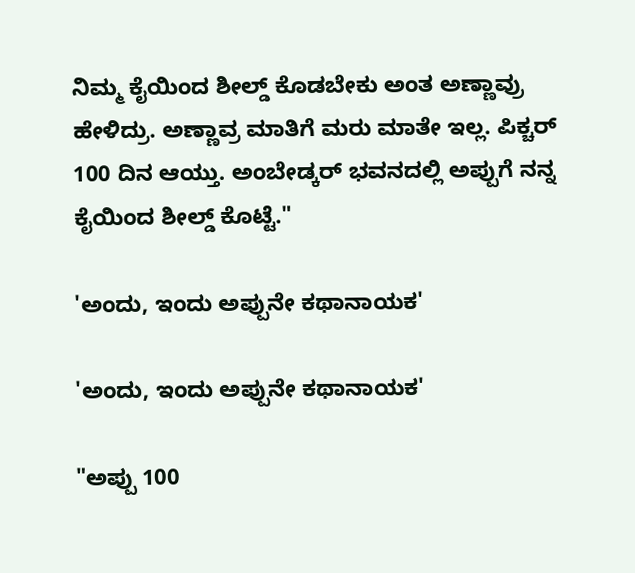ನಿಮ್ಮ ಕೈಯಿಂದ ಶೀಲ್ಡ್ ಕೊಡಬೇಕು ಅಂತ ಅಣ್ಣಾವ್ರು ಹೇಳಿದ್ರು. ಅಣ್ಣಾವ್ರ ಮಾತಿಗೆ ಮರು ಮಾತೇ ಇಲ್ಲ. ಪಿಕ್ಚರ್ 100 ದಿನ ಆಯ್ತು. ಅಂಬೇಡ್ಕರ್ ಭವನದಲ್ಲಿ ಅಪ್ಪುಗೆ ನನ್ನ ಕೈಯಿಂದ ಶೀಲ್ಡ್ ಕೊಟ್ಟೆ."

'ಅಂದು, ಇಂದು ಅಪ್ಪುನೇ ಕಥಾನಾಯಕ'

'ಅಂದು, ಇಂದು ಅಪ್ಪುನೇ ಕಥಾನಾಯಕ'

"ಅಪ್ಪು 100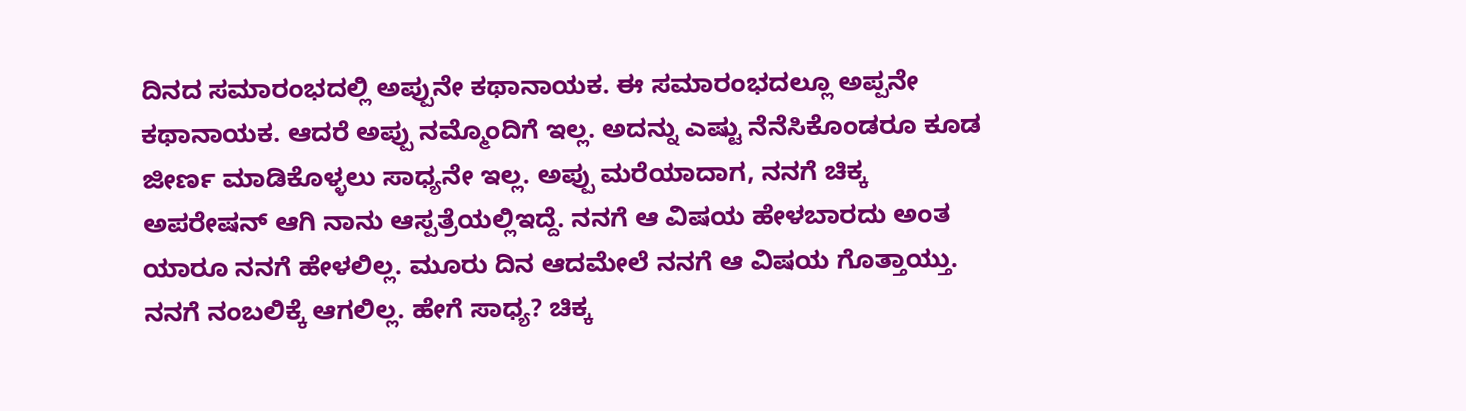ದಿನದ ಸಮಾರಂಭದಲ್ಲಿ ಅಪ್ಪುನೇ ಕಥಾನಾಯಕ. ಈ ಸಮಾರಂಭದಲ್ಲೂ ಅಪ್ಪನೇ ಕಥಾನಾಯಕ. ಆದರೆ ಅಪ್ಪು ನಮ್ಮೊಂದಿಗೆ ಇಲ್ಲ. ಅದನ್ನು ಎಷ್ಟು ನೆನೆಸಿಕೊಂಡರೂ ಕೂಡ ಜೀರ್ಣ ಮಾಡಿಕೊಳ್ಳಲು ಸಾಧ್ಯನೇ ಇಲ್ಲ. ಅಪ್ಪು ಮರೆಯಾದಾಗ, ನನಗೆ ಚಿಕ್ಕ ಅಪರೇಷನ್ ಆಗಿ ನಾನು ಆಸ್ಪತ್ರೆಯಲ್ಲಿಇದ್ದೆ. ನನಗೆ ಆ ವಿಷಯ ಹೇಳಬಾರದು ಅಂತ ಯಾರೂ ನನಗೆ ಹೇಳಲಿಲ್ಲ. ಮೂರು ದಿನ ಆದಮೇಲೆ ನನಗೆ ಆ ವಿಷಯ ಗೊತ್ತಾಯ್ತು. ನನಗೆ ನಂಬಲಿಕ್ಕೆ ಆಗಲಿಲ್ಲ. ಹೇಗೆ ಸಾಧ್ಯ? ಚಿಕ್ಕ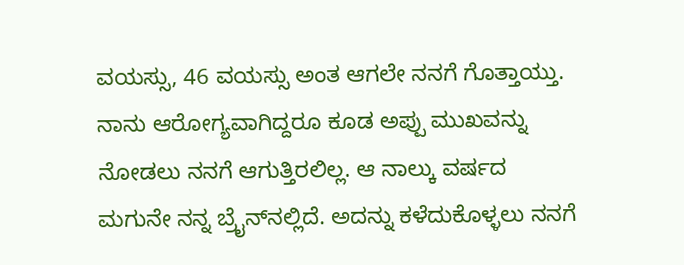ವಯಸ್ಸು, 46 ವಯಸ್ಸು ಅಂತ ಆಗಲೇ ನನಗೆ ಗೊತ್ತಾಯ್ತು. ನಾನು ಆರೋಗ್ಯವಾಗಿದ್ದರೂ ಕೂಡ ಅಪ್ಪು ಮುಖವನ್ನು ನೋಡಲು ನನಗೆ ಆಗುತ್ತಿರಲಿಲ್ಲ. ಆ ನಾಲ್ಕು ವರ್ಷದ ಮಗುನೇ ನನ್ನ ಬ್ರೈನ್‌ನಲ್ಲಿದೆ. ಅದನ್ನು ಕಳೆದುಕೊಳ್ಳಲು ನನಗೆ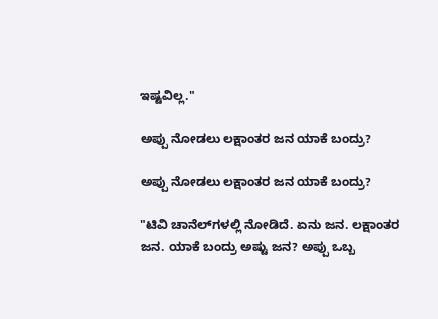ಇಷ್ಟವಿಲ್ಲ."

ಅಪ್ಪು ನೋಡಲು ಲಕ್ಷಾಂತರ ಜನ ಯಾಕೆ ಬಂದ್ರು?

ಅಪ್ಪು ನೋಡಲು ಲಕ್ಷಾಂತರ ಜನ ಯಾಕೆ ಬಂದ್ರು?

"ಟಿವಿ ಚಾನೆಲ್‌ಗಳಲ್ಲಿ ನೋಡಿದೆ. ಏನು ಜನ. ಲಕ್ಷಾಂತರ ಜನ. ಯಾಕೆ ಬಂದ್ರು ಅಷ್ಟು ಜನ? ಅಪ್ಪು ಒಬ್ಬ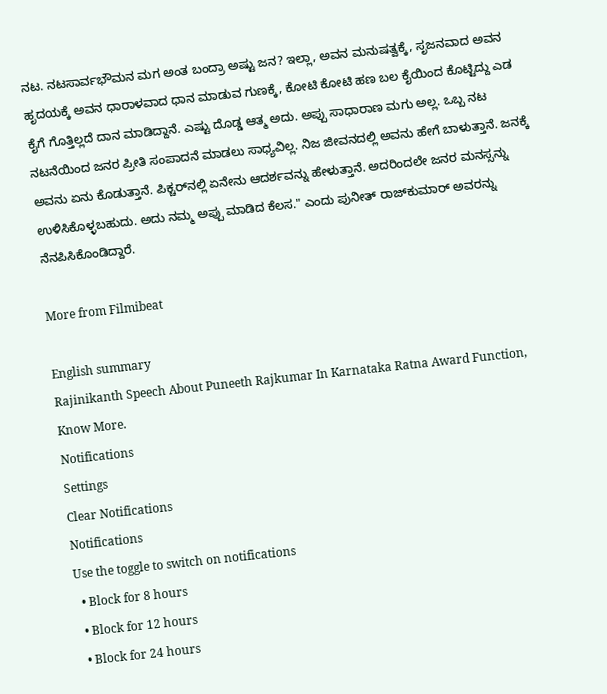ನಟ. ನಟಸಾರ್ವಭೌಮನ ಮಗ ಅಂತ ಬಂದ್ರಾ ಅಷ್ಟು ಜನ? ಇಲ್ಲಾ, ಅವನ ಮನುಷತ್ವಕ್ಕೆ, ಸೃಜನವಾದ ಅವನ ಹೃದಯಕ್ಕೆ ಅವನ ಧಾರಾಳವಾದ ಧಾನ ಮಾಡುವ ಗುಣಕ್ಕೆ, ಕೋಟಿ ಕೋಟಿ ಹಣ ಬಲ ಕೈಯಿಂದ ಕೊಟ್ಟಿದ್ದು ಎಡ ಕೈಗೆ ಗೊತ್ತಿಲ್ಲದೆ ದಾನ ಮಾಡಿದ್ದಾನೆ. ಎಷ್ಟು ದೊಡ್ಡ ಆತ್ಮ ಅದು. ಅಪ್ಪು ಸಾಧಾರಾಣ ಮಗು ಅಲ್ಲ. ಒಬ್ಬ ನಟ ನಟನೆಯಿಂದ ಜನರ ಪ್ರೀತಿ ಸಂಪಾದನೆ ಮಾಡಲು ಸಾಧ್ಯವಿಲ್ಲ. ನಿಜ ಜೀವನದಲ್ಲಿ ಅವನು ಹೇಗೆ ಬಾಳುತ್ತಾನೆ. ಜನಕ್ಕೆ ಅವನು ಏನು ಕೊಡುತ್ತಾನೆ. ಪಿಕ್ಚರ್‌ನಲ್ಲಿ ಏನೇನು ಆದರ್ಶವನ್ನು ಹೇಳುತ್ತಾನೆ. ಅದರಿಂದಲೇ ಜನರ ಮನಸ್ಸನ್ನು ಉಳಿಸಿಕೊಳ್ಳಬಹುದು. ಅದು ನಮ್ಮ ಅಪ್ಪು ಮಾಡಿದ ಕೆಲಸ." ಎಂದು ಪುನೀತ್ ರಾಜ್‌ಕುಮಾರ್ ಅವರನ್ನು ನೆನಪಿಸಿಕೊಂಡಿದ್ದಾರೆ.

More from Filmibeat

English summary
Rajinikanth Speech About Puneeth Rajkumar In Karnataka Ratna Award Function, Know More.
Notifications
Settings
Clear Notifications
Notifications
Use the toggle to switch on notifications
  • Block for 8 hours
  • Block for 12 hours
  • Block for 24 hours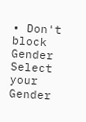• Don't block
Gender
Select your Gender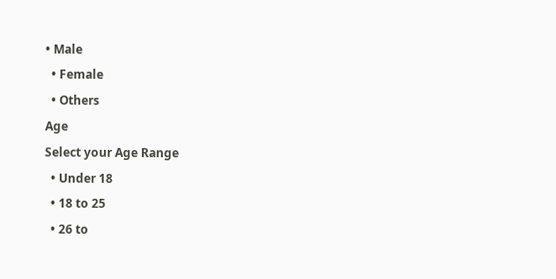• Male
  • Female
  • Others
Age
Select your Age Range
  • Under 18
  • 18 to 25
  • 26 to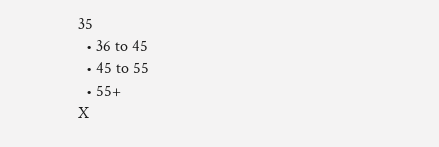35
  • 36 to 45
  • 45 to 55
  • 55+
X